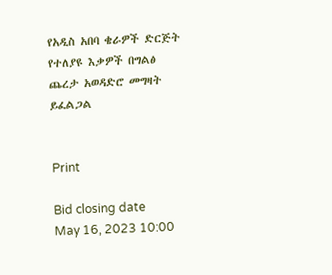የአዲስ አበባ ቄራዎች ድርጅት የተለያዩ እቃዎች በግልፅ ጨረታ አወዳድሮ መግዛት ይፈልጋል


Print

Bid closing date
May 16, 2023 10:00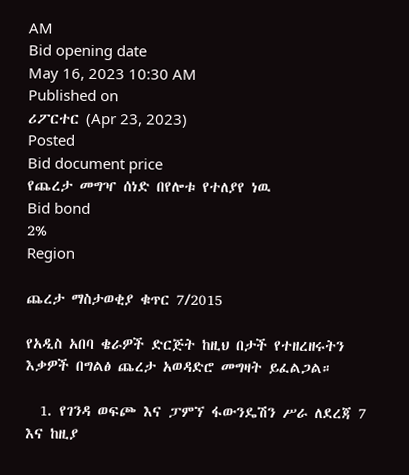AM
Bid opening date
May 16, 2023 10:30 AM
Published on
ሪፖርተር (Apr 23, 2023)
Posted
Bid document price
የጨረታ መግዣ ሰነድ በየሎቱ የተለያየ ነዉ
Bid bond
2%
Region

ጨረታ ማስታወቂያ ቁጥር 7/2015

የአዲስ አበባ ቄራዎች ድርጅት ከዚህ በታች የተዘረዘሩትን እቃዎች በግልፅ ጨረታ አወዳድሮ መግዛት ይፈልጋል።

  1. የገንዳ ወፍጮ እና ፓምኘ ፋውንዴሽን ሥራ ለደረጃ 7 እና ከዚያ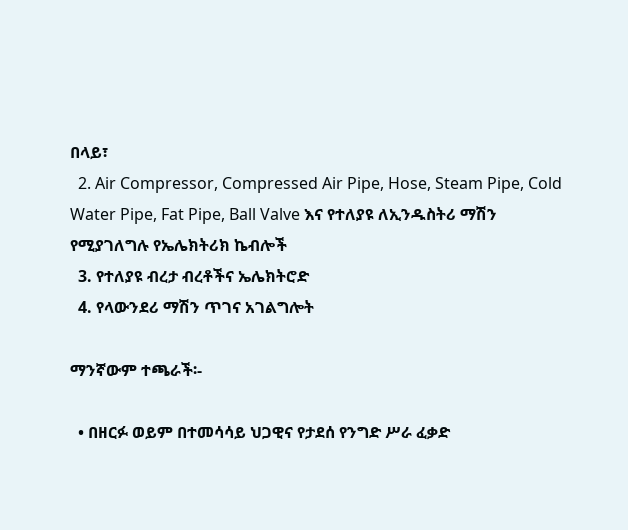በላይ፣
  2. Air Compressor, Compressed Air Pipe, Hose, Steam Pipe, Cold Water Pipe, Fat Pipe, Ball Valve እና የተለያዩ ለኢንዱስትሪ ማሽን የሚያገለግሉ የኤሌክትሪክ ኬብሎች
  3. የተለያዩ ብረታ ብረቶችና ኤሌክትሮድ
  4. የላውንደሪ ማሽን ጥገና አገልግሎት

ማንኛውም ተጫራች፡-

  • በዘርፉ ወይም በተመሳሳይ ህጋዊና የታደሰ የንግድ ሥራ ፈቃድ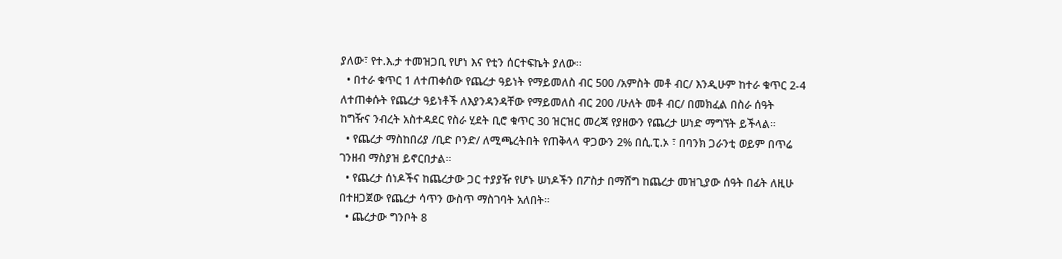ያለው፣ የተ.እ.ታ ተመዝጋቢ የሆነ እና የቲን ሰርተፍኬት ያለው፡፡
  • በተራ ቁጥር 1 ለተጠቀሰው የጨረታ ዓይነት የማይመለስ ብር 500 /አምስት መቶ ብር/ እንዲሁም ከተራ ቁጥር 2-4 ለተጠቀሱት የጨረታ ዓይነቶች ለእያንዳንዳቸው የማይመለስ ብር 200 /ሁለት መቶ ብር/ በመክፈል በስራ ሰዓት ከግዥና ንብረት አስተዳደር የስራ ሂደት ቢሮ ቁጥር 30 ዝርዝር መረጃ የያዘውን የጨረታ ሠነድ ማግኘት ይችላል።
  • የጨረታ ማስከበሪያ /ቢድ ቦንድ/ ለሚጫረትበት የጠቅላላ ዋጋውን 2% በሲ.ፒ.ኦ ፣ በባንክ ጋራንቲ ወይም በጥሬ ገንዘብ ማስያዝ ይኖርበታል።
  • የጨረታ ሰነዶችና ከጨረታው ጋር ተያያዥ የሆኑ ሠነዶችን በፖስታ በማሸግ ከጨረታ መዝጊያው ሰዓት በፊት ለዚሁ በተዘጋጀው የጨረታ ሳጥን ውስጥ ማስገባት አለበት።
  • ጨረታው ግንቦት 8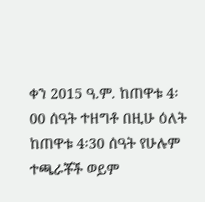ቀን 2015 ዓ.ም. ከጠዋቱ 4፡00 ሰዓት ተዘግቶ በዚሁ ዕለት ከጠዋቱ 4፡30 ሰዓት የሁሉም ተጫራቾች ወይም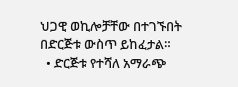ህጋዊ ወኪሎቻቸው በተገኙበት በድርጅቱ ውስጥ ይከፈታል።
  • ድርጅቱ የተሻለ አማራጭ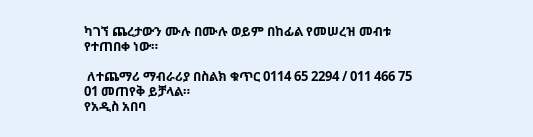ካገኘ ጨረታውን ሙሉ በሙሉ ወይም በከፊል የመሠረዝ መብቱ የተጠበቀ ነው።

 ለተጨማሪ ማብራሪያ በስልክ ቁጥር 0114 65 2294 / 011 466 75 01 መጠየቅ ይቻላል።
የአዲስ አበባ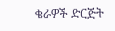ቄራዎች ድርጅት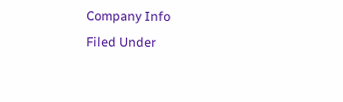Company Info
Filed Under